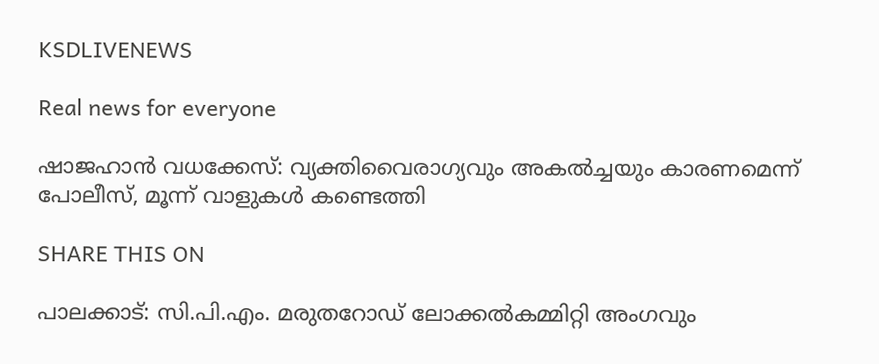KSDLIVENEWS

Real news for everyone

ഷാജഹാന്‍ വധക്കേസ്: വ്യക്തിവൈരാഗ്യവും അകല്‍ച്ചയും കാരണമെന്ന് പോലീസ്, മൂന്ന് വാളുകള്‍ കണ്ടെത്തി

SHARE THIS ON

പാലക്കാട്: സി.പി.എം. മരുതറോഡ് ലോക്കല്‍കമ്മിറ്റി അംഗവും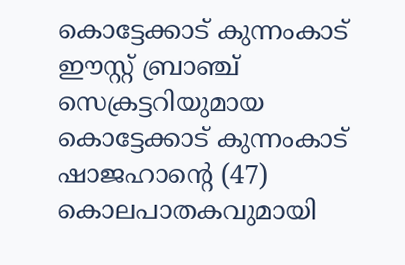കൊട്ടേക്കാട് കുന്നംകാട് ഈസ്റ്റ് ബ്രാഞ്ച് സെക്രട്ടറിയുമായ കൊട്ടേക്കാട് കുന്നംകാട് ഷാജഹാന്റെ (47) കൊലപാതകവുമായി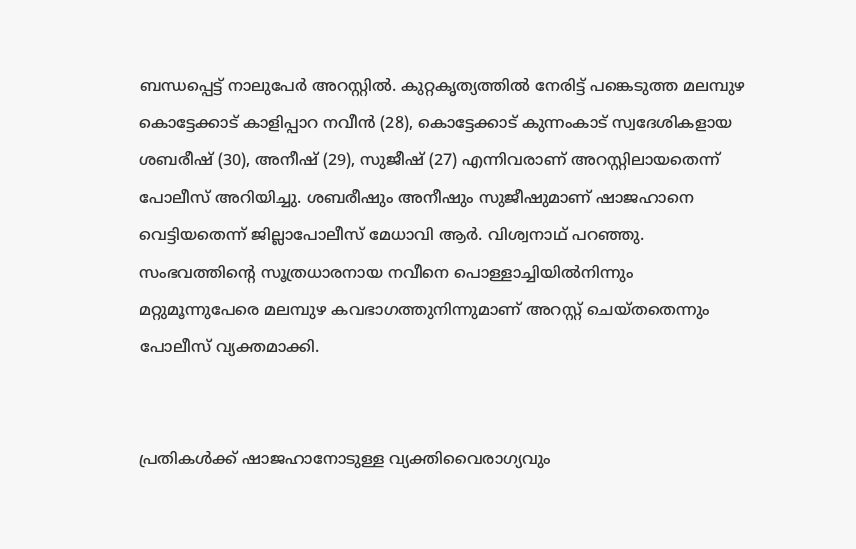ബന്ധപ്പെട്ട് നാലുപേര്‍ അറസ്റ്റില്‍. കുറ്റകൃത്യത്തില്‍ നേരിട്ട് പങ്കെടുത്ത മലമ്പുഴ കൊട്ടേക്കാട് കാളിപ്പാറ നവീന്‍ (28), കൊട്ടേക്കാട് കുന്നംകാട് സ്വദേശികളായ ശബരീഷ് (30), അനീഷ് (29), സുജീഷ് (27) എന്നിവരാണ് അറസ്റ്റിലായതെന്ന് പോലീസ് അറിയിച്ചു. ശബരീഷും അനീഷും സുജീഷുമാണ് ഷാജഹാനെ വെട്ടിയതെന്ന് ജില്ലാപോലീസ് മേധാവി ആര്‍. വിശ്വനാഥ് പറഞ്ഞു. സംഭവത്തിന്റെ സൂത്രധാരനായ നവീനെ പൊള്ളാച്ചിയില്‍നിന്നും മറ്റുമൂന്നുപേരെ മലമ്പുഴ കവഭാഗത്തുനിന്നുമാണ് അറസ്റ്റ് ചെയ്തതെന്നും പോലീസ് വ്യക്തമാക്കി.


പ്രതികള്‍ക്ക് ഷാജഹാനോടുള്ള വ്യക്തിവൈരാഗ്യവും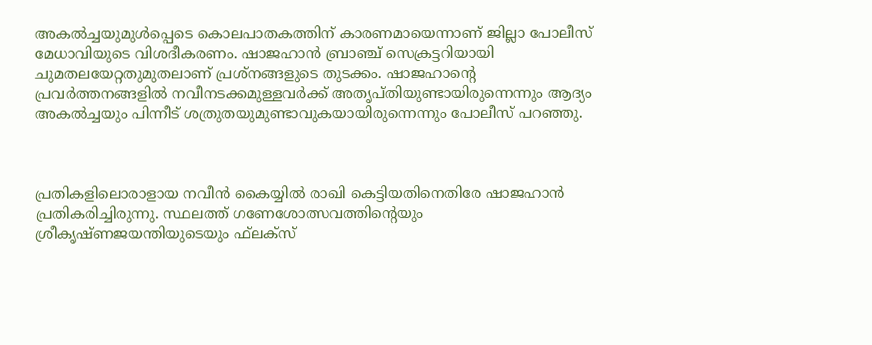അകല്‍ച്ചയുമുള്‍പ്പെടെ കൊലപാതകത്തിന് കാരണമായെന്നാണ് ജില്ലാ പോലീസ് മേധാവിയുടെ വിശദീകരണം. ഷാജഹാന്‍ ബ്രാഞ്ച് സെക്രട്ടറിയായി ചുമതലയേറ്റതുമുതലാണ് പ്രശ്‌നങ്ങളുടെ തുടക്കം. ഷാജഹാന്റെ പ്രവര്‍ത്തനങ്ങളില്‍ നവീനടക്കമുള്ളവര്‍ക്ക് അതൃപ്തിയുണ്ടായിരുന്നെന്നും ആദ്യം അകല്‍ച്ചയും പിന്നീട് ശത്രുതയുമുണ്ടാവുകയായിരുന്നെന്നും പോലീസ് പറഞ്ഞു.



പ്രതികളിലൊരാളായ നവീന്‍ കൈയ്യില്‍ രാഖി കെട്ടിയതിനെതിരേ ഷാജഹാന്‍ പ്രതികരിച്ചിരുന്നു. സ്ഥലത്ത് ഗണേശോത്സവത്തിന്റെയും ശ്രീകൃഷ്ണജയന്തിയുടെയും ഫ്‌ലക്‌സ്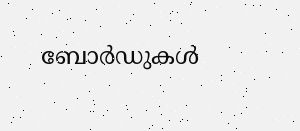ബോര്‍ഡുകള്‍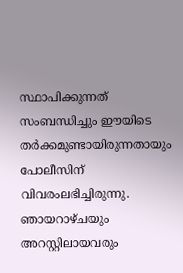സ്ഥാപിക്കുന്നത് സംബന്ധിച്ചും ഈയിടെ തര്‍ക്കമുണ്ടായിരുന്നതായും പോലീസിന് വിവരംലഭിച്ചിരുന്നു. ഞായറാഴ്ചയും അറസ്റ്റിലായവരും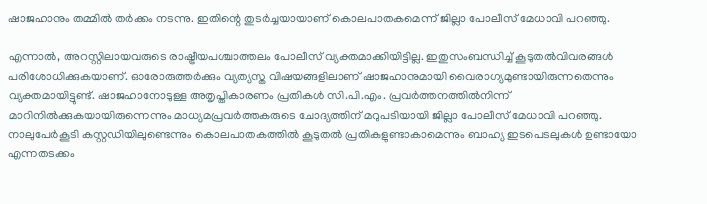ഷാജഹാനും തമ്മില്‍ തര്‍ക്കം നടന്നു. ഇതിന്റെ തുടര്‍ച്ചയായാണ് കൊലപാതകമെന്ന് ജില്ലാ പോലീസ് മേധാവി പറഞ്ഞു.

എന്നാല്‍, അറസ്റ്റിലായവരുടെ രാഷ്ട്രീയപശ്ചാത്തലം പോലീസ് വ്യക്തമാക്കിയിട്ടില്ല. ഇതുസംബന്ധിച്ച് കൂടുതല്‍വിവരങ്ങള്‍ പരിശോധിക്കുകയാണ്. ഓരോരുത്തര്‍ക്കും വ്യത്യസ്ത വിഷയങ്ങളിലാണ് ഷാജഹാനുമായി വൈരാഗ്യമുണ്ടായിരുന്നതെന്നും വ്യക്തമായിട്ടുണ്ട്. ഷാജഹാനോടുള്ള അതൃപ്തികാരണം പ്രതികള്‍ സി.പി.എം. പ്രവര്‍ത്തനത്തില്‍നിന്ന് മാറിനില്‍ക്കുകയായിരുന്നെന്നും മാധ്യമപ്രവര്‍ത്തകരുടെ ചോദ്യത്തിന് മറുപടിയായി ജില്ലാ പോലീസ് മേധാവി പറഞ്ഞു. നാലുപേര്‍കൂടി കസ്റ്റഡിയിലുണ്ടെന്നും കൊലപാതകത്തില്‍ കൂടുതല്‍ പ്രതികളുണ്ടാകാമെന്നും ബാഹ്യ ഇടപെടലുകള്‍ ഉണ്ടായോ എന്നതടക്കം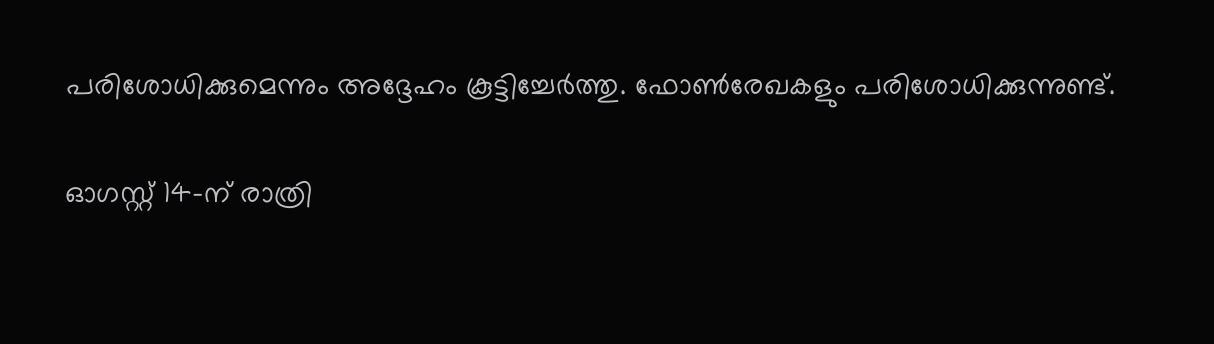പരിശോധിക്കുമെന്നും അദ്ദേഹം കൂട്ടിച്ചേര്‍ത്തു. ഫോണ്‍രേഖകളും പരിശോധിക്കുന്നുണ്ട്.

ഓഗസ്റ്റ് 14-ന് രാത്രി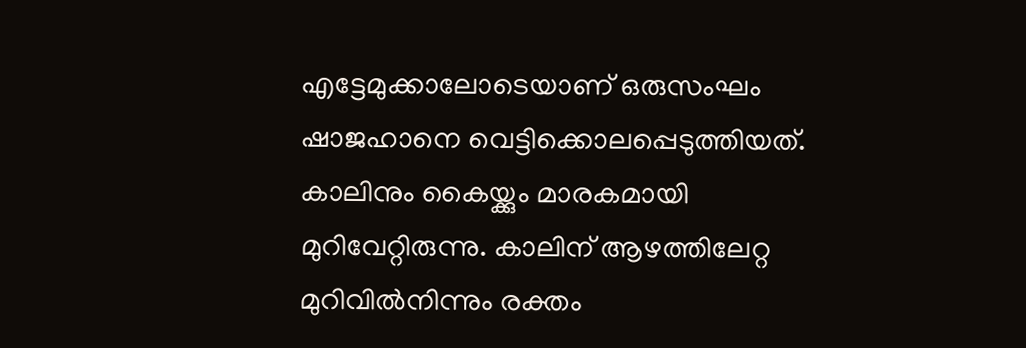എട്ടേമുക്കാലോടെയാണ് ഒരുസംഘം ഷാജഹാനെ വെട്ടിക്കൊലപ്പെടുത്തിയത്. കാലിനും കൈയ്ക്കും മാരകമായി മുറിവേറ്റിരുന്നു. കാലിന് ആഴത്തിലേറ്റ മുറിവില്‍നിന്നും രക്തം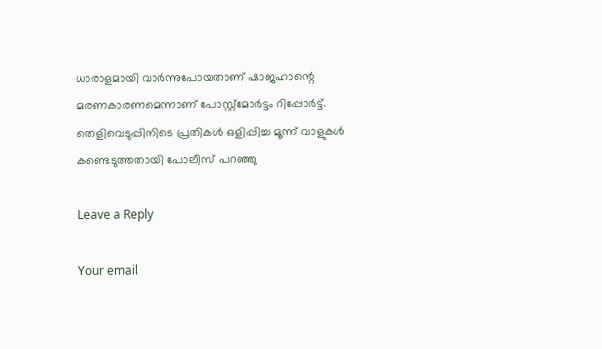ധാരാളമായി വാര്‍ന്നുപോയതാണ് ഷാജഹാന്റെ മരണകാരണമെന്നാണ് പോസ്റ്റ്‌മോര്‍ട്ടം റിപ്പോര്‍ട്ട്. തെളിവെടുപ്പിനിടെ പ്രതികള്‍ ഒളിപ്പിച്ച മൂന്ന് വാളുകള്‍ കണ്ടെടുത്തതായി പോലീസ് പറഞ്ഞു

Leave a Reply

Your email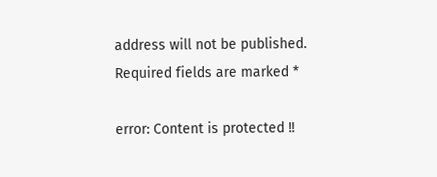address will not be published. Required fields are marked *

error: Content is protected !!